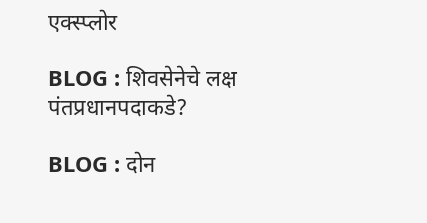एक्स्प्लोर

BLOG : शिवसेनेचे लक्ष पंतप्रधानपदाकडे?

BLOG : दोन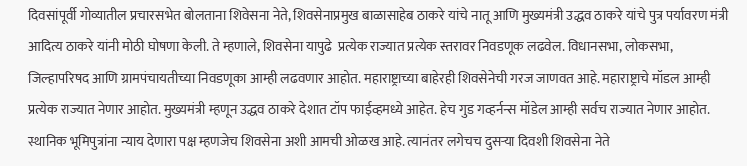दिवसांपूर्वी गोव्यातील प्रचारसभेत बोलताना शिवेसना नेते, शिवसेनाप्रमुख बाळासाहेब ठाकरे यांचे नातू आणि मुख्यमंत्री उद्धव ठाकरे यांचे पुत्र पर्यावरण मंत्री आदित्य ठाकरे यांनी मोठी घोषणा केली. ते म्हणाले, शिवसेना यापुढे  प्रत्येक राज्यात प्रत्येक स्तरावर निवडणूक लढवेल. विधानसभा, लोकसभा, जिल्हापरिषद आणि ग्रामपंचायतीच्या निवडणूका आम्ही लढवणार आहोत. महाराष्ट्राच्या बाहेरही शिवसेनेची गरज जाणवत आहे. महाराष्ट्राचे मॉडल आम्ही प्रत्येक राज्यात नेणार आहोत. मुख्यमंत्री म्हणून उद्धव ठाकरे देशात टॉप फाईव्हमध्ये आहेत. हेच गुड गव्हर्नन्स मॉडेल आम्ही सर्वच राज्यात नेणार आहोत. स्थानिक भूमिपुत्रांना न्याय देणारा पक्ष म्हणजेच शिवसेना अशी आमची ओळख आहे. त्यानंतर लगेचच दुसऱ्या दिवशी शिवसेना नेते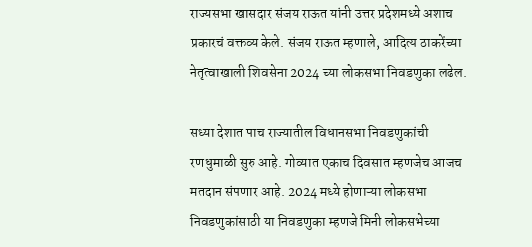राज्यसभा खासदार संजय राऊत यांनी उत्तर प्रदेशमध्ये अशाच प्रकारचं वक्तव्य केले. संजय राऊत म्हणाले, आदित्य ठाकरेंच्या नेतृत्वाखाली शिवसेना 2024 च्या लोकसभा निवडणुका लढेल.

सध्या देशात पाच राज्यातील विधानसभा निवडणुकांची रणधुमाळी सुरु आहे. गोव्यात एकाच दिवसात म्हणजेच आजच मतदान संपणार आहे. 2024 मध्ये होणाऱ्या लोकसभा निवडणुकांसाठी या निवडणुका म्हणजे मिनी लोकसभेच्या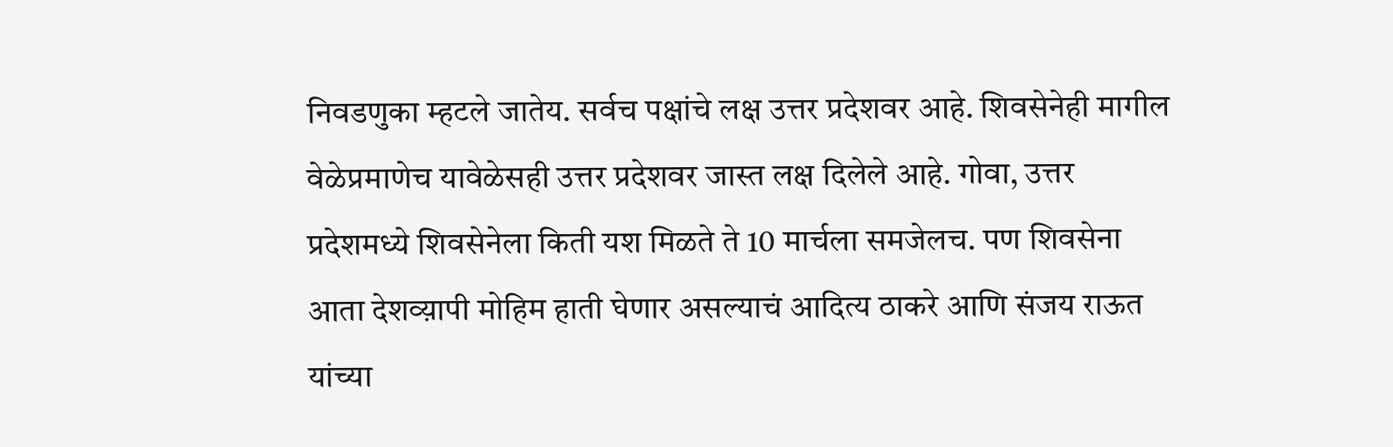निवडणुका म्हटले जातेय. सर्वच पक्षांचे लक्ष उत्तर प्रदेशवर आहे. शिवसेनेही मागील वेळेप्रमाणेच यावेळेसही उत्तर प्रदेशवर जास्त लक्ष दिलेले आहे. गोवा, उत्तर प्रदेशमध्ये शिवसेनेला किती यश मिळते ते 10 मार्चला समजेलच. पण शिवसेना  आता देशव्य़ापी मोहिम हाती घेणार असल्याचं आदित्य ठाकरे आणि संजय राऊत यांच्या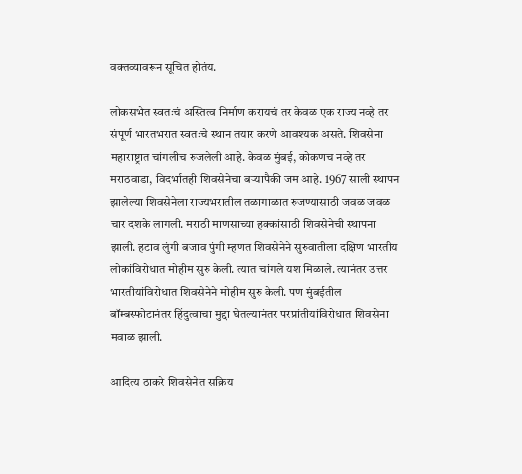वक्तव्यावरून सूचित होतंय.

लोकसभेत स्वतःचं अस्तित्व निर्माण करायचं तर केवळ एक राज्य नव्हे तर संपूर्ण भारतभरात स्वतःचे स्थान तयार करणे आवश्यक असते. शिवसेना महाराष्ट्रात चांगलीच रुजलेली आहे. केवळ मुंबई, कोकणच नव्हे तर मराठवाडा, विदर्भातही शिवसेनेचा बऱ्यापैकी जम आहे. 1967 साली स्थापन झालेल्या शिवसेनेला राज्यभरातील तळागाळात रुजण्यासाठी जवळ जवळ चार दशके लागली. मराठी माणसाच्या हक्कांसाठी शिवसेनेची स्थापना झाली. हटाव लुंगी बजाव पुंगी म्हणत शिवसेनेने सुरुवातीला दक्षिण भारतीय लोकांविरोधात मोहीम सुरु केली. त्यात चांगले यश मिळाले. त्यानंतर उत्तर भारतीयांविरोधात शिवसेनेने मोहीम सुरु केली. पण मुंबईतील बॉम्बस्फोटानंतर हिंदुत्वाचा मुद्दा घेतल्यानंतर परप्रांतीयांविरोधात शिवसेना मवाळ झाली.

आदित्य ठाकरे शिवसेनेत सक्रिय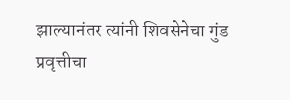झाल्यानंतर त्यांनी शिवसेनेचा गुंड प्रवृत्तीचा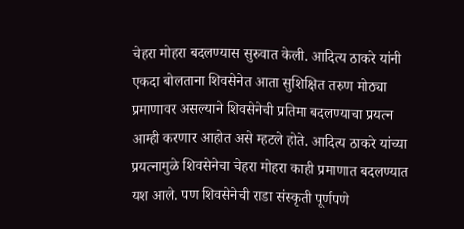चेहरा मोहरा बदलण्यास सुरुवात केली. आदित्य ठाकरे यांनी एकदा बोलताना शिवसेनेत आता सुशिक्षित तरुण मोठ्या प्रमाणावर असल्याने शिवसेनेची प्रतिमा बदलण्याचा प्रयत्न आम्ही करणार आहोत असे म्हटले होते. आदित्य ठाकरे यांच्या प्रयत्नामुळे शिवसेनेचा चेहरा मोहरा काही प्रमाणात बदलण्यात यश आले. पण शिवसेनेची राडा संस्कृती पूर्णपणे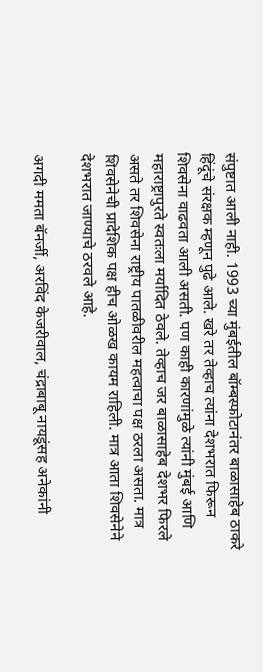संपुष्टात आली नाही. 1993 च्या मुंबईतील बॉम्बस्फोटानंतर बाळासाहेब ठाकरे हिंदूंचे संरक्षक म्हणून पुढे आले. खरे तर तेव्हाच त्यांना देशभरात फिरून शिवसेना वाढवता आली असती. पण काही कारणांमुळे त्यांनी मुंबई आणि महाराष्ट्रापुरते स्वतःला मर्यादित ठेवले. तेव्हाच जर बाळासाहेब देशभर फिरले असते तर शिवसेना राष्ट्रीय पातळीवरील महत्वाचा पक्ष ठरला असता. मात्र शिवसेनेची प्रादेशिक पक्ष हीच ओळख कायम राहिली. मात्र आता शिवसेनेने देशभरात जाण्याचे ठरवले आहे.

अगदी ममता बॅनर्जी, अरविंद केजरीवाल, चंद्राबाबू नायडूंसह अनेकांनी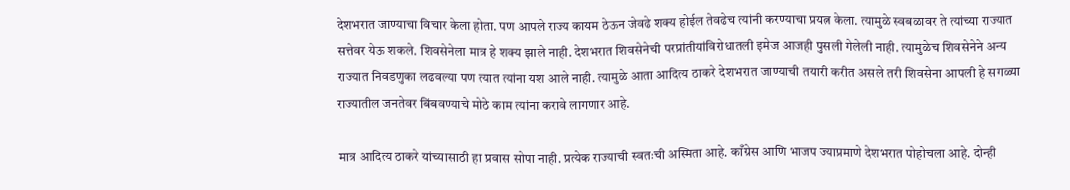देशभरात जाण्याचा विचार केला होता. पण आपले राज्य कायम ठेऊन जेवढे शक्य होईल तेवढेच त्यांनी करण्याचा प्रयत्न केला. त्यामुळे स्वबळावर ते त्यांच्या राज्यात सत्तेवर येऊ शकले. शिवसेनेला मात्र हे शक्य झाले नाही. देशभरात शिवसेनेची परप्रांतीयांविरोधातली इमेज आजही पुसली गेलेली नाही. त्यामुळेच शिवसेनेने अन्य राज्यात निवडणुका लढवल्या पण त्यात त्यांना यश आले नाही. त्यामुळे आता आदित्य ठाकरे देशभरात जाण्याची तयारी करीत असले तरी शिवसेना आपली हे सगळ्या राज्यातील जनतेवर बिंबवण्याचे मोठे काम त्यांना करावे लागणार आहे.

मात्र आदित्य ठाकरे यांच्यासाठी हा प्रवास सोपा नाही. प्रत्येक राज्याची स्वतःची अस्मिता आहे. काँग्रेस आणि भाजप ज्याप्रमाणे देशभरात पोहोचला आहे. दोन्ही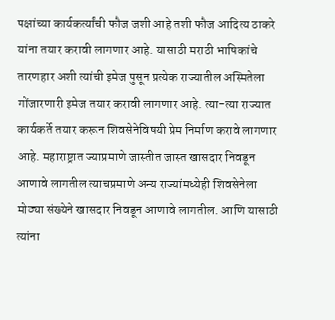पक्षांच्या कार्यकर्त्यांची फौज जशी आहे तशी फौज आदित्य ठाकरे यांना तयार करावी लागणार आहे. यासाठी मराठी भाषिकांचे तारणहार अशी त्यांची इमेज पुसून प्रत्येक राज्यातील अस्मितेला गोंजारणारी इमेज तयार करावी लागणार आहे. त्या-त्या राज्यात कार्यकर्ते तयार करून शिवसेनेविषयी प्रेम निर्माण करावे लागणार आहे. महाराष्ट्रात ज्याप्रमाणे जास्तीत जास्त खासदार निवडून आणावे लागतील त्याचप्रमाणे अन्य राज्यांमध्येही शिवसेनेला मोठ्या संख्येने खासदार निवडून आणावे लागतील. आणि यासाठी त्यांना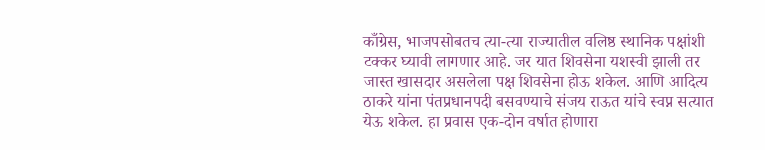काँग्रेस, भाजपसोबतच त्या-त्या राज्यातील वलिष्ठ स्थानिक पक्षांशी टक्कर घ्यावी लागणार आहे. जर यात शिवसेना यशस्वी झाली तर जास्त खासदार असलेला पक्ष शिवसेना होऊ शकेल. आणि आदित्य ठाकरे यांना पंतप्रधानपदी बसवण्याचे संजय राऊत यांचे स्वप्न सत्यात येऊ शकेल. हा प्रवास एक-दोन वर्षात होणारा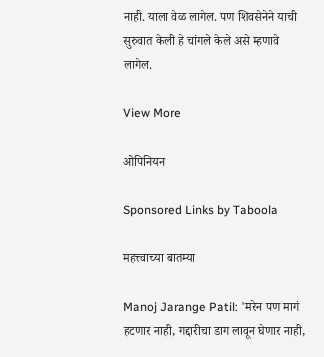नाही. याला वेळ लागेल. पण शिवसेनेने याची सुरुवात केली हे चांगले केले असे म्हणावे लागेल.

View More

ओपिनियन

Sponsored Links by Taboola

महत्त्वाच्या बातम्या

Manoj Jarange Patil: 'मरेन पण मागं हटणार नाही, गद्दारीचा डाग लावून घेणार नाही,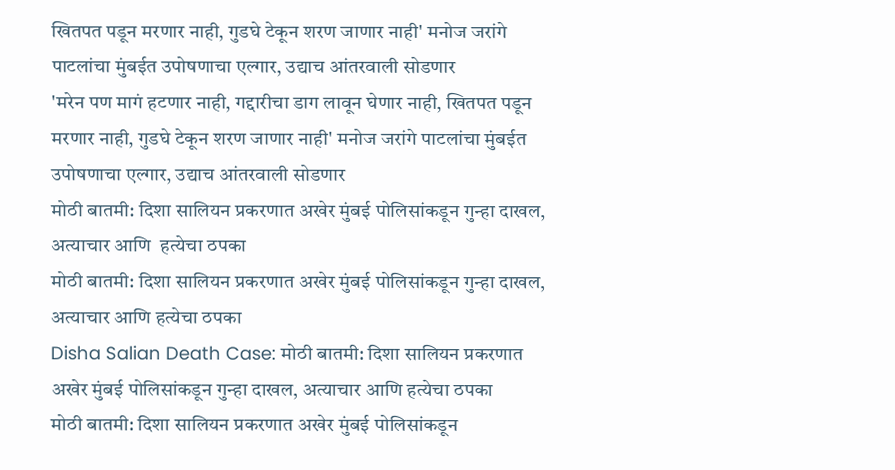खितपत पडून मरणार नाही, गुडघे टेकून शरण जाणार नाही' मनोज जरांगे पाटलांचा मुंबईत उपोषणाचा एल्गार, उद्याच आंतरवाली सोडणार
'मरेन पण मागं हटणार नाही, गद्दारीचा डाग लावून घेणार नाही, खितपत पडून मरणार नाही, गुडघे टेकून शरण जाणार नाही' मनोज जरांगे पाटलांचा मुंबईत उपोषणाचा एल्गार, उद्याच आंतरवाली सोडणार
मोठी बातमी: दिशा सालियन प्रकरणात अखेर मुंबई पोलिसांकडून गुन्हा दाखल, अत्याचार आणि  हत्येचा ठपका
मोठी बातमी: दिशा सालियन प्रकरणात अखेर मुंबई पोलिसांकडून गुन्हा दाखल, अत्याचार आणि हत्येचा ठपका
Disha Salian Death Case: मोठी बातमी: दिशा सालियन प्रकरणात अखेर मुंबई पोलिसांकडून गुन्हा दाखल, अत्याचार आणि हत्येचा ठपका
मोठी बातमी: दिशा सालियन प्रकरणात अखेर मुंबई पोलिसांकडून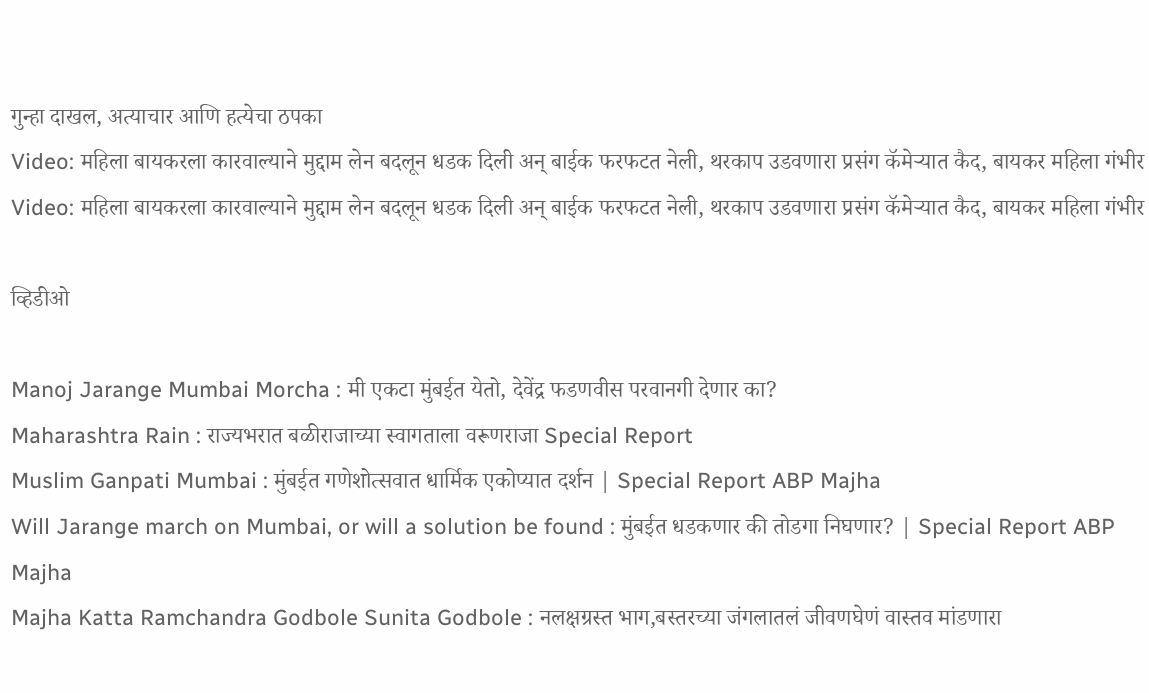गुन्हा दाखल, अत्याचार आणि हत्येचा ठपका
Video: महिला बायकरला कारवाल्याने मुद्दाम लेन बदलून धडक दिली अन् बाईक फरफटत नेली, थरकाप उडवणारा प्रसंग कॅमेऱ्यात कैद, बायकर महिला गंभीर
Video: महिला बायकरला कारवाल्याने मुद्दाम लेन बदलून धडक दिली अन् बाईक फरफटत नेली, थरकाप उडवणारा प्रसंग कॅमेऱ्यात कैद, बायकर महिला गंभीर

व्हिडीओ

Manoj Jarange Mumbai Morcha : मी एकटा मुंबईत येतो, देवेंद्र फडणवीस परवानगी देणार का?
Maharashtra Rain : राज्यभरात बळीराजाच्या स्वागताला वरूणराजा Special Report
Muslim Ganpati Mumbai : मुंबईत गणेशोत्सवात धार्मिक एकोप्यात दर्शन | Special Report ABP Majha
Will Jarange march on Mumbai, or will a solution be found : मुंबईत धडकणार की तोडगा निघणार? | Special Report ABP Majha
Majha Katta Ramchandra Godbole Sunita Godbole : नलक्षग्रस्त भाग,बस्तरच्या जंगलातलं जीवणघेणं वास्तव मांडणारा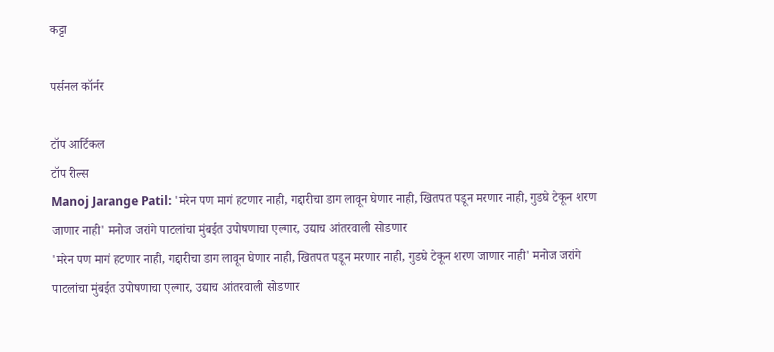कट्टा

पर्सनल कॉर्नर

टॉप आर्टिकल
टॉप रील्स
Manoj Jarange Patil: 'मरेन पण मागं हटणार नाही, गद्दारीचा डाग लावून घेणार नाही, खितपत पडून मरणार नाही, गुडघे टेकून शरण जाणार नाही' मनोज जरांगे पाटलांचा मुंबईत उपोषणाचा एल्गार, उद्याच आंतरवाली सोडणार
'मरेन पण मागं हटणार नाही, गद्दारीचा डाग लावून घेणार नाही, खितपत पडून मरणार नाही, गुडघे टेकून शरण जाणार नाही' मनोज जरांगे पाटलांचा मुंबईत उपोषणाचा एल्गार, उद्याच आंतरवाली सोडणार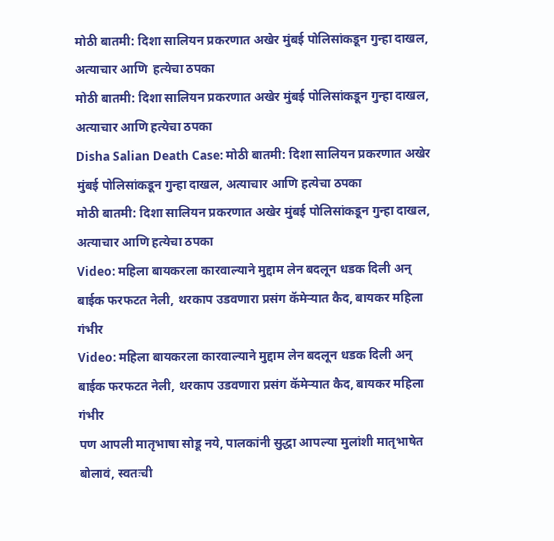मोठी बातमी: दिशा सालियन प्रकरणात अखेर मुंबई पोलिसांकडून गुन्हा दाखल, अत्याचार आणि  हत्येचा ठपका
मोठी बातमी: दिशा सालियन प्रकरणात अखेर मुंबई पोलिसांकडून गुन्हा दाखल, अत्याचार आणि हत्येचा ठपका
Disha Salian Death Case: मोठी बातमी: दिशा सालियन प्रकरणात अखेर मुंबई पोलिसांकडून गुन्हा दाखल, अत्याचार आणि हत्येचा ठपका
मोठी बातमी: दिशा सालियन प्रकरणात अखेर मुंबई पोलिसांकडून गुन्हा दाखल, अत्याचार आणि हत्येचा ठपका
Video: महिला बायकरला कारवाल्याने मुद्दाम लेन बदलून धडक दिली अन् बाईक फरफटत नेली, थरकाप उडवणारा प्रसंग कॅमेऱ्यात कैद, बायकर महिला गंभीर
Video: महिला बायकरला कारवाल्याने मुद्दाम लेन बदलून धडक दिली अन् बाईक फरफटत नेली, थरकाप उडवणारा प्रसंग कॅमेऱ्यात कैद, बायकर महिला गंभीर
पण आपली मातृभाषा सोडू नये, पालकांनी सुद्धा आपल्या मुलांशी मातृभाषेत बोलावं, स्वतःची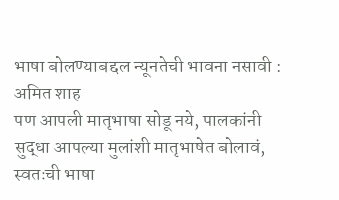भाषा बोलण्याबद्दल न्यूनतेची भावना नसावी : अमित शाह
पण आपली मातृभाषा सोडू नये, पालकांनी सुद्धा आपल्या मुलांशी मातृभाषेत बोलावं, स्वतःची भाषा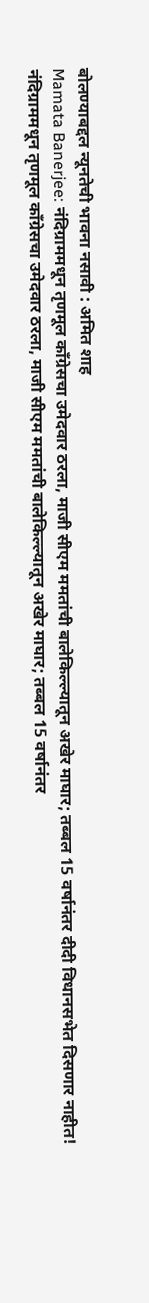बोलण्याबद्दल न्यूनतेची भावना नसावी : अमित शाह
Mamata Banerjee: नंदिग्राममधून तृणमूल काँग्रेसचा उमेदवार ठरला, माजी सीएम ममतांची बालेकिल्ल्यातून अखेर माघार; तब्बल 15 वर्षानंतर दीदी विधानसभेत दिसणार नाहीत!
नंदिग्राममधून तृणमूल काँग्रेसचा उमेदवार ठरला, माजी सीएम ममतांची बालेकिल्ल्यातून अखेर माघार; तब्बल 15 वर्षानंतर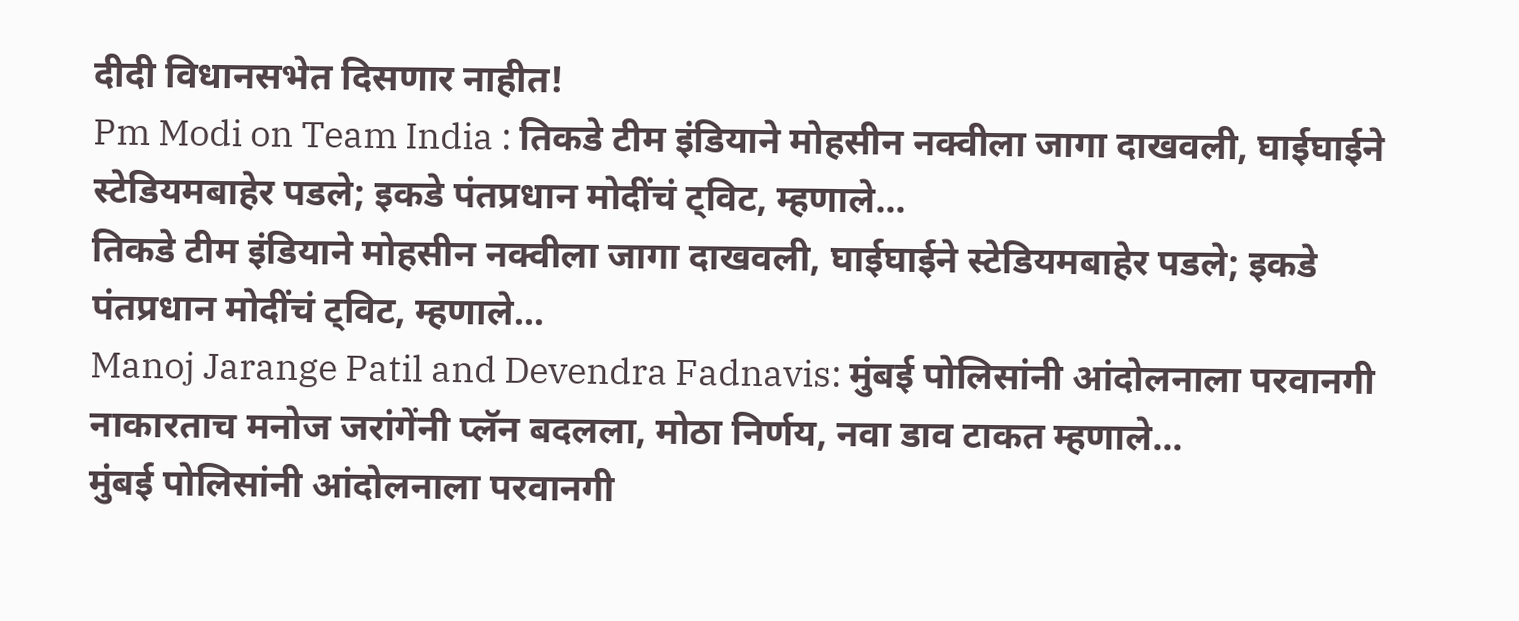दीदी विधानसभेत दिसणार नाहीत!
Pm Modi on Team India : तिकडे टीम इंडियाने मोहसीन नक्वीला जागा दाखवली, घाईघाईने स्टेडियमबाहेर पडले; इकडे पंतप्रधान मोदींचं ट्विट, म्हणाले...
तिकडे टीम इंडियाने मोहसीन नक्वीला जागा दाखवली, घाईघाईने स्टेडियमबाहेर पडले; इकडे पंतप्रधान मोदींचं ट्विट, म्हणाले...
Manoj Jarange Patil and Devendra Fadnavis: मुंबई पोलिसांनी आंदोलनाला परवानगी नाकारताच मनोज जरांगेंनी प्लॅन बदलला, मोठा निर्णय, नवा डाव टाकत म्हणाले...
मुंबई पोलिसांनी आंदोलनाला परवानगी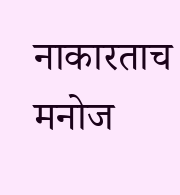नाकारताच मनोज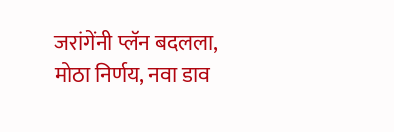जरांगेंनी प्लॅन बदलला, मोठा निर्णय, नवा डाव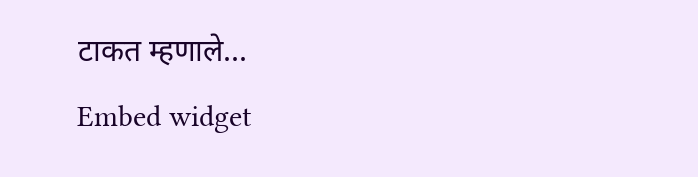टाकत म्हणाले...
Embed widget